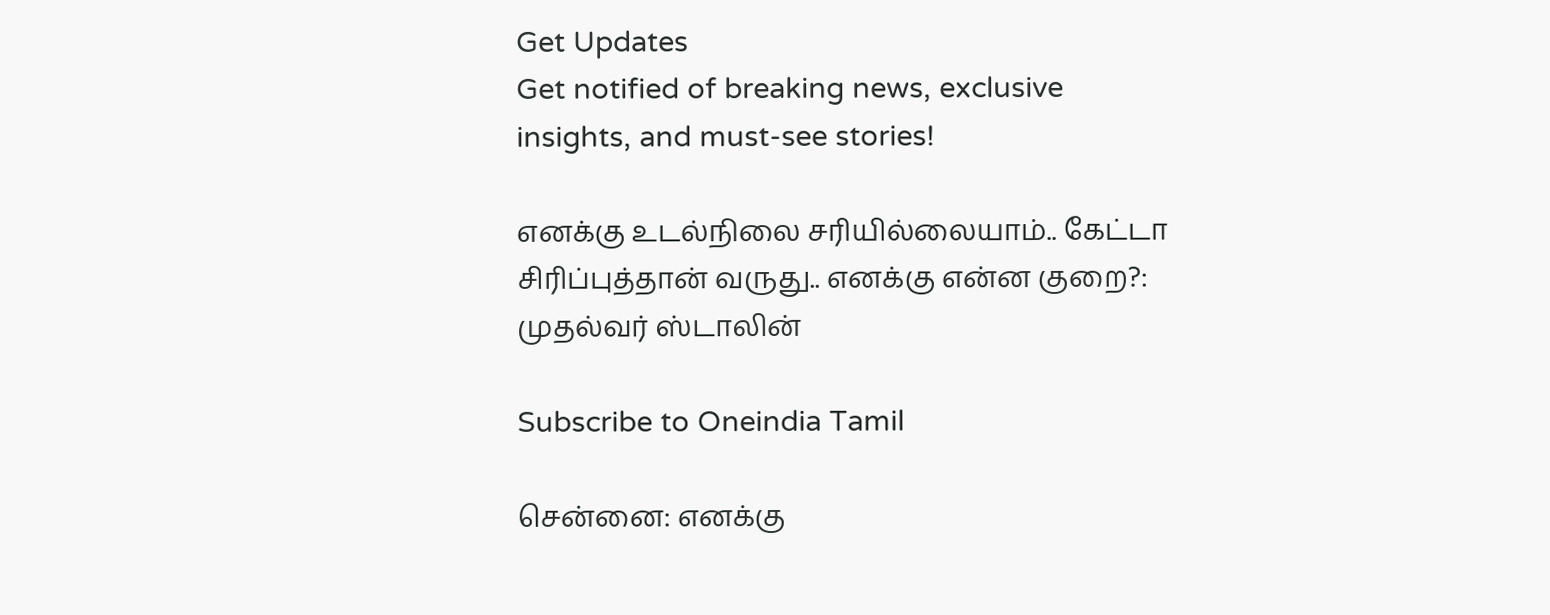Get Updates
Get notified of breaking news, exclusive insights, and must-see stories!

எனக்கு உடல்நிலை சரியில்லையாம்.. கேட்டா சிரிப்புத்தான் வருது.. எனக்கு என்ன குறை?: முதல்வர் ஸ்டாலின்

Subscribe to Oneindia Tamil

சென்னை: எனக்கு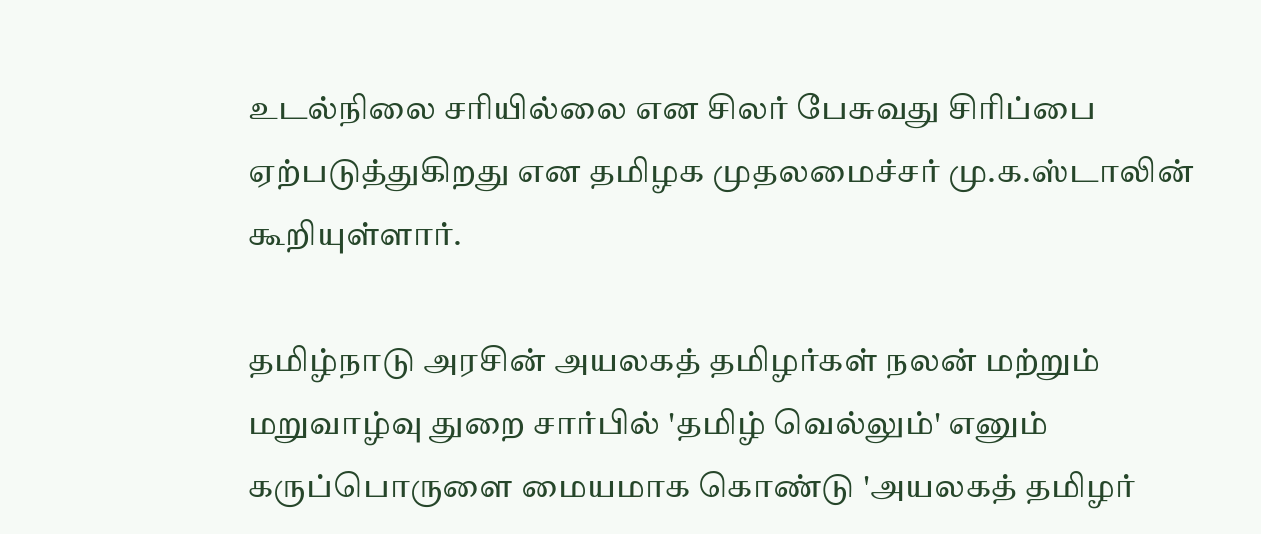உடல்நிலை சரியில்லை என சிலர் பேசுவது சிரிப்பை ஏற்படுத்துகிறது என தமிழக முதலமைச்சர் மு.க.ஸ்டாலின் கூறியுள்ளார்.

தமிழ்நாடு அரசின் அயலகத் தமிழர்கள் நலன் மற்றும் மறுவாழ்வு துறை சார்பில் 'தமிழ் வெல்லும்' எனும் கருப்பொருளை மையமாக கொண்டு 'அயலகத் தமிழர்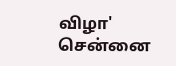விழா' சென்னை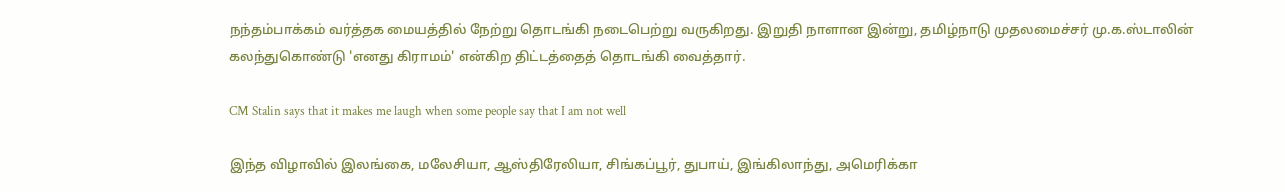நந்தம்பாக்கம் வர்த்தக மையத்தில் நேற்று தொடங்கி நடைபெற்று வருகிறது. இறுதி நாளான இன்று, தமிழ்நாடு முதலமைச்சர் மு.க.ஸ்டாலின் கலந்துகொண்டு 'எனது கிராமம்' என்கிற திட்டத்தைத் தொடங்கி வைத்தார்.

CM Stalin says that it makes me laugh when some people say that I am not well

இந்த விழாவில் இலங்கை, மலேசியா, ஆஸ்திரேலியா, சிங்கப்பூர், துபாய், இங்கிலாந்து, அமெரிக்கா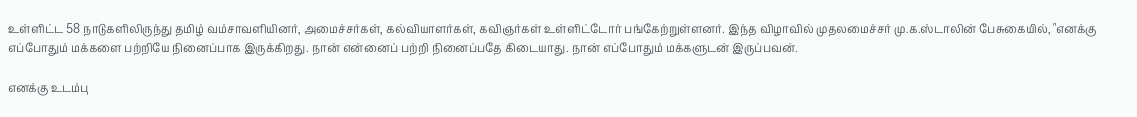உள்ளிட்ட 58 நாடுகளிலிருந்து தமிழ் வம்சாவளியினர், அமைச்சர்கள், கல்வியாளர்கள், கவிஞர்கள் உள்ளிட்டோர் பங்கேற்றுள்ளனர். இந்த விழாவில் முதலமைச்சர் மு.க.ஸ்டாலின் பேசுகையில், "எனக்கு எப்போதும் மக்களை பற்றியே நினைப்பாக இருக்கிறது. நான் என்னைப் பற்றி நினைப்பதே கிடையாது. நான் எப்போதும் மக்களுடன் இருப்பவன்.

எனக்கு உடம்பு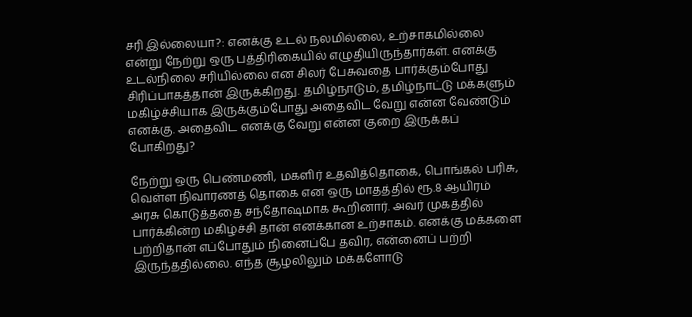சரி இல்லையா?: எனக்கு உடல் நலமில்லை, உற்சாகமில்லை என்று நேற்று ஒரு பத்திரிகையில் எழுதியிருந்தார்கள். எனக்கு உடல்நிலை சரியில்லை என சிலர் பேசுவதை பார்க்கும்போது சிரிப்பாகத்தான் இருக்கிறது. தமிழ்நாடும், தமிழ்நாட்டு மக்களும் மகிழ்ச்சியாக இருக்கும்போது அதைவிட வேறு என்ன வேண்டும் எனக்கு. அதைவிட எனக்கு வேறு என்ன குறை இருக்கப் போகிறது?

நேற்று ஒரு பெண்மணி, மகளிர் உதவித்தொகை, பொங்கல் பரிசு, வெள்ள நிவாரணத் தொகை என ஒரு மாதத்தில் ரூ.8 ஆயிரம் அரசு கொடுத்ததை சந்தோஷமாக கூறினார். அவர் முகத்தில் பார்க்கின்ற மகிழ்ச்சி தான் எனக்கான உற்சாகம். எனக்கு மக்களை பற்றிதான் எப்போதும் நினைப்பே தவிர, என்னைப் பற்றி இருந்ததில்லை. எந்த சூழலிலும் மக்களோடு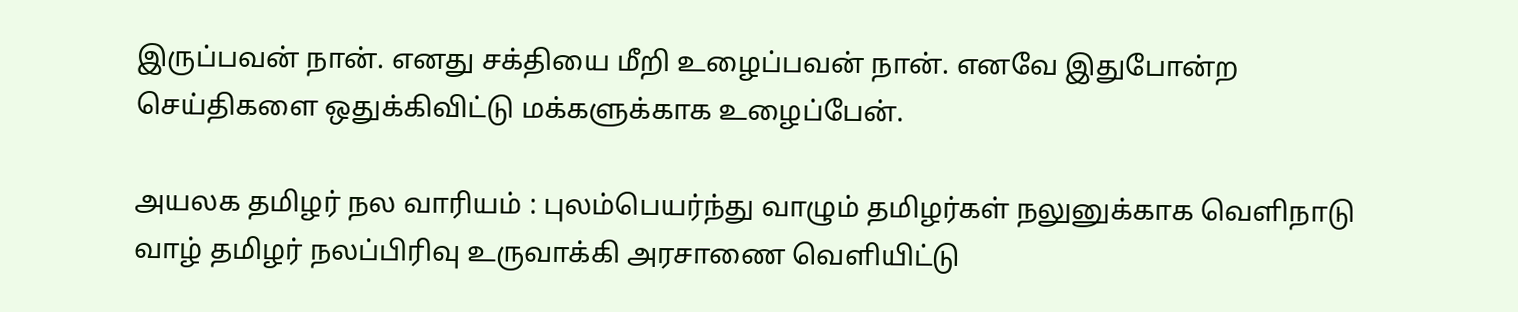இருப்பவன் நான். எனது சக்தியை மீறி உழைப்பவன் நான். எனவே இதுபோன்ற செய்திகளை ஒதுக்கிவிட்டு மக்களுக்காக உழைப்பேன்.

அயலக தமிழர் நல வாரியம் : புலம்பெயர்ந்து வாழும் தமிழர்கள் நலுனுக்காக வெளிநாடு வாழ் தமிழர் நலப்பிரிவு உருவாக்கி அரசாணை வெளியிட்டு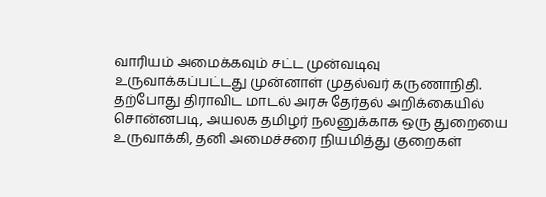வாரியம் அமைக்கவும் சட்ட முன்வடிவு உருவாக்கப்பட்டது முன்னாள் முதல்வர் கருணாநிதி. தற்போது திராவிட மாடல் அரசு தேர்தல் அறிக்கையில் சொன்னபடி, அயலக தமிழர் நலனுக்காக ஒரு துறையை உருவாக்கி, தனி அமைச்சரை நியமித்து குறைகள்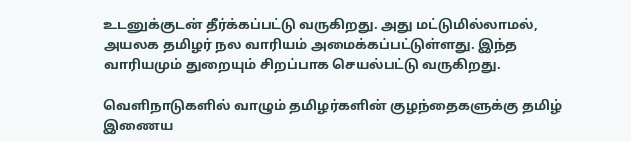உடனுக்குடன் தீர்க்கப்பட்டு வருகிறது. அது மட்டுமில்லாமல், அயலக தமிழர் நல வாரியம் அமைக்கப்பட்டுள்ளது. இந்த வாரியமும் துறையும் சிறப்பாக செயல்பட்டு வருகிறது.

வெளிநாடுகளில் வாழும் தமிழர்களின் குழந்தைகளுக்கு தமிழ் இணைய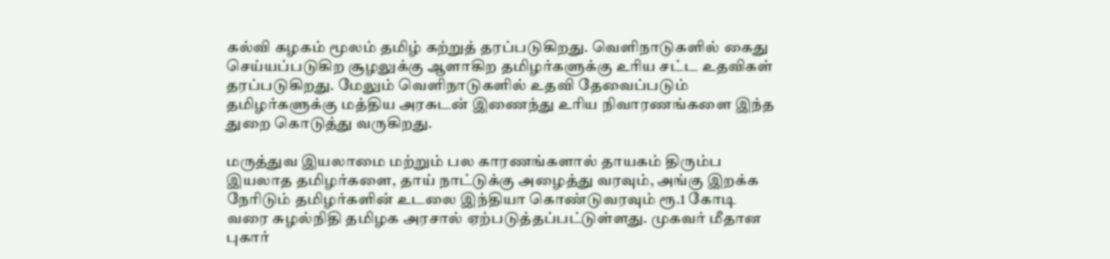கல்வி கழகம் மூலம் தமிழ் கற்றுத் தரப்படுகிறது. வெளிநாடுகளில் கைது செய்யப்படுகிற சூழலுக்கு ஆளாகிற தமிழர்களுக்கு உரிய சட்ட உதவிகள் தரப்படுகிறது. மேலும் வெளிநாடுகளில் உதவி தேவைப்படும் தமிழர்களுக்கு மத்திய அரசுடன் இணைந்து உரிய நிவாரணங்களை இந்த துறை கொடுத்து வருகிறது.

மருத்துவ இயலாமை மற்றும் பல காரணங்களால் தாயகம் திரும்ப இயலாத தமிழர்களை, தாய் நாட்டுக்கு அழைத்து வரவும், அங்கு இறக்க நேரிடும் தமிழர்களின் உடலை இந்தியா கொண்டுவரவும் ரூ.1 கோடி வரை சுழல்நிதி தமிழக அரசால் ஏற்படுத்தப்பட்டுள்ளது. முகவர் மீதான புகார்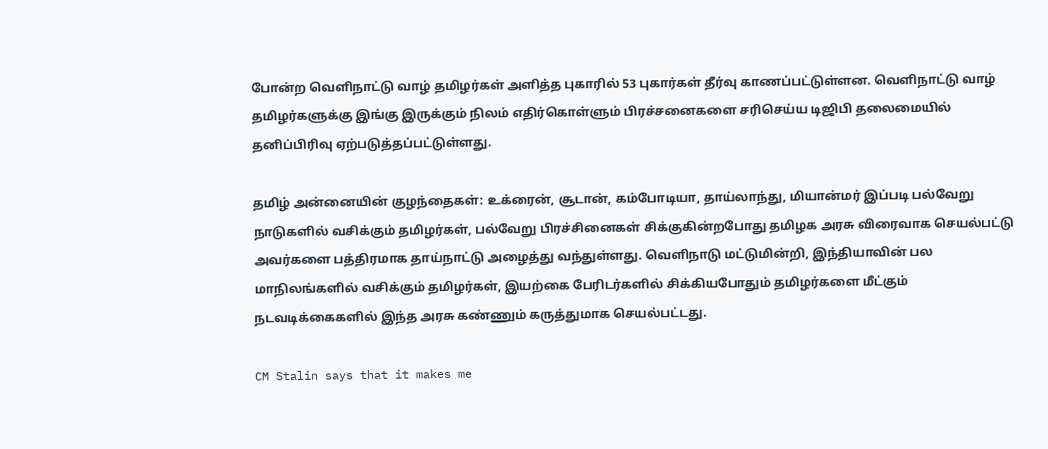போன்ற வெளிநாட்டு வாழ் தமிழர்கள் அளித்த புகாரில் 53 புகார்கள் தீர்வு காணப்பட்டுள்ளன. வெளிநாட்டு வாழ் தமிழர்களுக்கு இங்கு இருக்கும் நிலம் எதிர்கொள்ளும் பிரச்சனைகளை சரிசெய்ய டிஜிபி தலைமையில் தனிப்பிரிவு ஏற்படுத்தப்பட்டுள்ளது.

தமிழ் அன்னையின் குழந்தைகள்: உக்ரைன், சூடான், கம்போடியா, தாய்லாந்து, மியான்மர் இப்படி பல்வேறு நாடுகளில் வசிக்கும் தமிழர்கள், பல்வேறு பிரச்சினைகள் சிக்குகின்றபோது தமிழக அரசு விரைவாக செயல்பட்டு அவர்களை பத்திரமாக தாய்நாட்டு அழைத்து வந்துள்ளது. வெளிநாடு மட்டுமின்றி, இந்தியாவின் பல மாநிலங்களில் வசிக்கும் தமிழர்கள், இயற்கை பேரிடர்களில் சிக்கியபோதும் தமிழர்களை மீட்கும் நடவடிக்கைகளில் இந்த அரசு கண்ணும் கருத்துமாக செயல்பட்டது.

CM Stalin says that it makes me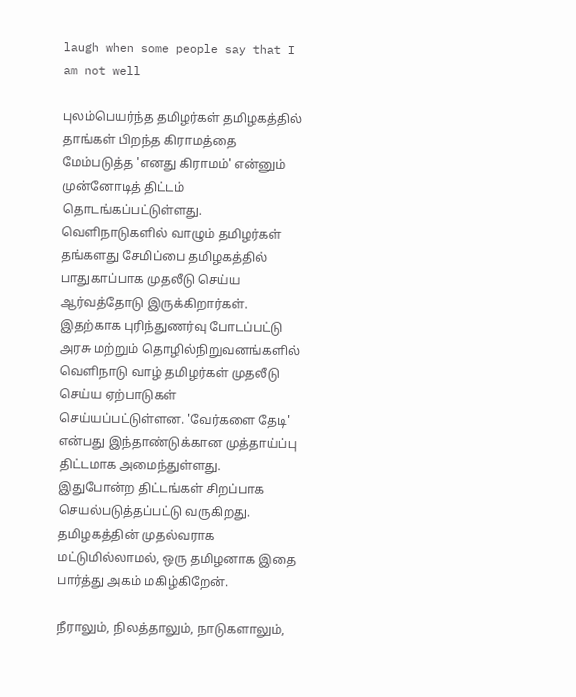laugh when some people say that I am not well

புலம்பெயர்ந்த தமிழர்கள் தமிழகத்தில் தாங்கள் பிறந்த கிராமத்தை மேம்படுத்த 'எனது கிராமம்' என்னும் முன்னோடித் திட்டம் தொடங்கப்பட்டுள்ளது. வெளிநாடுகளில் வாழும் தமிழர்கள் தங்களது சேமிப்பை தமிழகத்தில் பாதுகாப்பாக முதலீடு செய்ய ஆர்வத்தோடு இருக்கிறார்கள். இதற்காக புரிந்துணர்வு போடப்பட்டு அரசு மற்றும் தொழில்நிறுவனங்களில் வெளிநாடு வாழ் தமிழர்கள் முதலீடு செய்ய ஏற்பாடுகள் செய்யப்பட்டுள்ளன. 'வேர்களை தேடி' என்பது இந்தாண்டுக்கான முத்தாய்ப்பு திட்டமாக அமைந்துள்ளது. இதுபோன்ற திட்டங்கள் சிறப்பாக செயல்படுத்தப்பட்டு வருகிறது. தமிழகத்தின் முதல்வராக மட்டுமில்லாமல், ஒரு தமிழனாக இதை பார்த்து அகம் மகிழ்கிறேன்.

நீராலும், நிலத்தாலும், நாடுகளாலும்,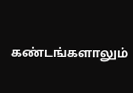கண்டங்களாலும்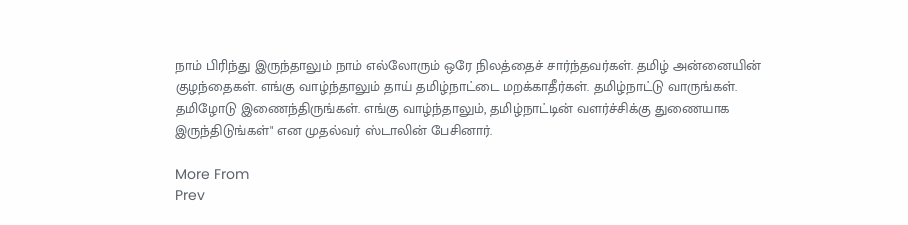நாம் பிரிந்து இருந்தாலும் நாம் எல்லோரும் ஒரே நிலத்தைச் சார்ந்தவர்கள். தமிழ் அன்னையின் குழந்தைகள். எங்கு வாழ்ந்தாலும் தாய் தமிழ்நாட்டை மறக்காதீர்கள். தமிழ்நாட்டு வாருங்கள். தமிழோடு இணைந்திருங்கள். எங்கு வாழ்ந்தாலும், தமிழ்நாட்டின் வளர்ச்சிக்கு துணையாக இருந்திடுங்கள்" என முதல்வர் ஸ்டாலின் பேசினார்.

More From
Prev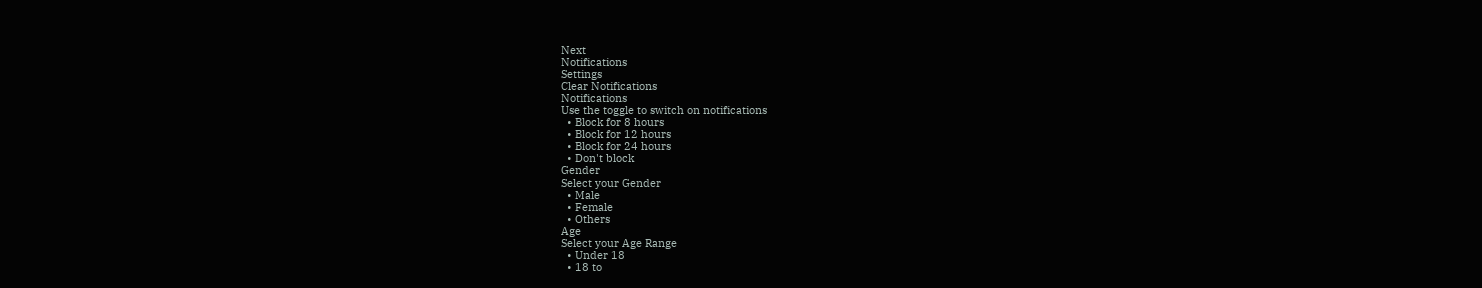Next
Notifications
Settings
Clear Notifications
Notifications
Use the toggle to switch on notifications
  • Block for 8 hours
  • Block for 12 hours
  • Block for 24 hours
  • Don't block
Gender
Select your Gender
  • Male
  • Female
  • Others
Age
Select your Age Range
  • Under 18
  • 18 to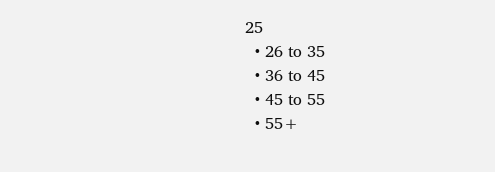25
  • 26 to 35
  • 36 to 45
  • 45 to 55
  • 55+